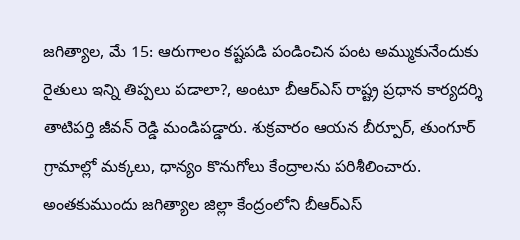జగిత్యాల, మే 15: ఆరుగాలం కష్టపడి పండించిన పంట అమ్ముకునేందుకు రైతులు ఇన్ని తిప్పలు పడాలా?, అంటూ బీఆర్ఎస్ రాష్ట్ర ప్రధాన కార్యదర్శి తాటిపర్తి జీవన్ రెడ్డి మండిపడ్డారు. శుక్రవారం ఆయన బీర్పూర్, తుంగూర్ గ్రామాల్లో మక్కలు, ధాన్యం కొనుగోలు కేంద్రాలను పరిశీలించారు.
అంతకుముందు జగిత్యాల జిల్లా కేంద్రంలోని బీఆర్ఎస్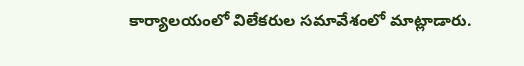కార్యాలయంలో విలేకరుల సమావేశంలో మాట్లాడారు.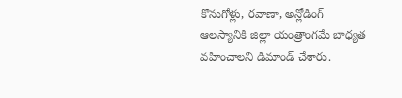కొనుగోళ్లు, రవాణా, అన్లోడింగ్ ఆలస్యానికి జిల్లా యంత్రాంగమే బాధ్యత వహించాలని డిమాండ్ చేశారు.